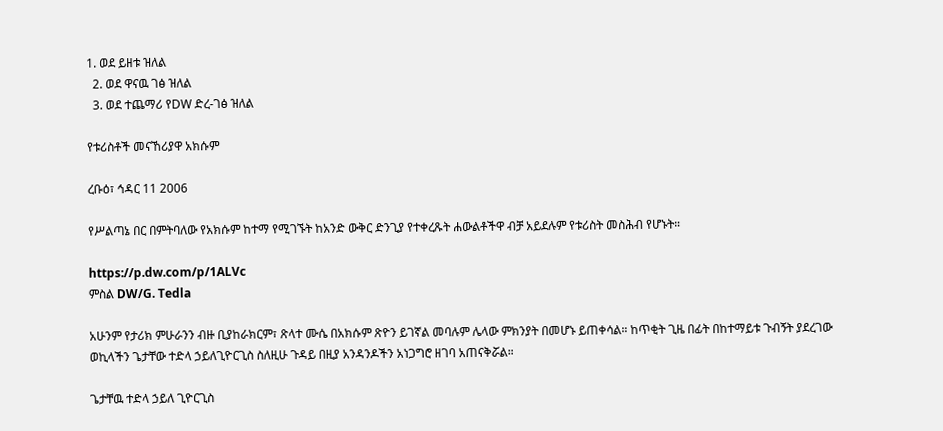1. ወደ ይዘቱ ዝለል
  2. ወደ ዋናዉ ገፅ ዝለል
  3. ወደ ተጨማሪ የDW ድረ-ገፅ ዝለል

የቱሪስቶች መናኸሪያዋ አክሱም

ረቡዕ፣ ኅዳር 11 2006

የሥልጣኔ በር በምትባለው የአክሱም ከተማ የሚገኙት ከአንድ ውቅር ድንጊያ የተቀረጹት ሐውልቶችዋ ብቻ አይደሉም የቱሪስት መስሕብ የሆኑት።

https://p.dw.com/p/1ALVc
ምስል DW/G. Tedla

አሁንም የታሪክ ምሁራንን ብዙ ቢያከራክርም፣ ጽላተ ሙሴ በአክሱም ጽዮን ይገኛል መባሉም ሌላው ምክንያት በመሆኑ ይጠቀሳል። ከጥቂት ጊዜ በፊት በከተማይቱ ጉብኝት ያደረገው ወኪላችን ጌታቸው ተድላ ኃይለጊዮርጊስ ስለዚሁ ጉዳይ በዚያ አንዳንዶችን አነጋግሮ ዘገባ አጠናቅሯል።

ጌታቸዉ ተድላ ኃይለ ጊዮርጊስ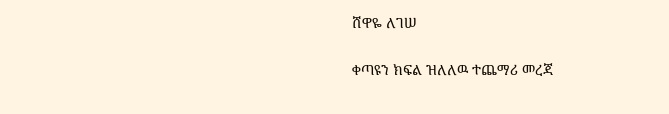ሸዋዬ ለገሠ

ቀጣዩን ክፍል ዝለለዉ ተጨማሪ መረጃ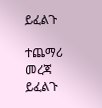ይፈልጉ

ተጨማሪ መረጃ ይፈልጉ